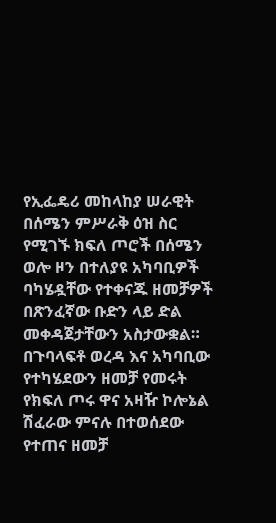የኢፌዴሪ መከላከያ ሠራዊት በሰሜን ምሥራቅ ዕዝ ስር የሚገኙ ክፍለ ጦሮች በሰሜን ወሎ ዞን በተለያዩ አካባቢዎች ባካሄዷቸው የተቀናጁ ዘመቻዎች በጽንፈኛው ቡድን ላይ ድል መቀዳጀታቸውን አስታውቋል።
በጉባላፍቶ ወረዳ እና አካባቢው የተካሄደውን ዘመቻ የመሩት የክፍለ ጦሩ ዋና አዛዥ ኮሎኔል ሽፈራው ምናሉ በተወሰደው የተጠና ዘመቻ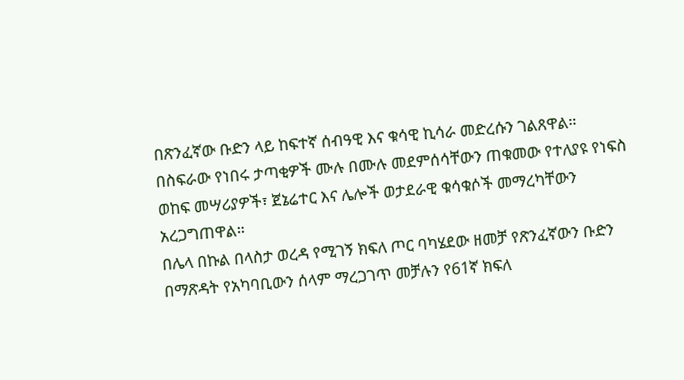በጽንፈኛው ቡድን ላይ ከፍተኛ ሰብዓዊ እና ቁሳዊ ኪሳራ መድረሱን ገልጸዋል።
በስፍራው የነበሩ ታጣቂዎች ሙሉ በሙሉ መደምሰሳቸውን ጠቁመው የተለያዩ የነፍስ ወከፍ መሣሪያዎች፣ ጀኔሬተር እና ሌሎች ወታደራዊ ቁሳቁሶች መማረካቸውን አረጋግጠዋል።
በሌላ በኩል በላስታ ወረዳ የሚገኝ ክፍለ ጦር ባካሄደው ዘመቻ የጽንፈኛውን ቡድን በማጽዳት የአካባቢውን ሰላም ማረጋገጥ መቻሉን የ61ኛ ክፍለ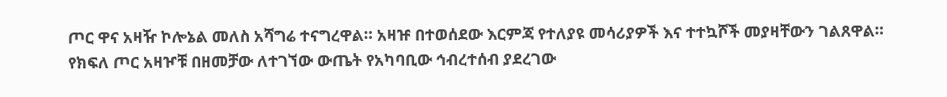ጦር ዋና አዛዥ ኮሎኔል መለስ አሻግሬ ተናግረዋል። አዛዡ በተወሰደው እርምጃ የተለያዩ መሳሪያዎች እና ተተኳሾች መያዛቸውን ገልጸዋል።
የክፍለ ጦር አዛዦቹ በዘመቻው ለተገኘው ውጤት የአካባቢው ኅብረተሰብ ያደረገው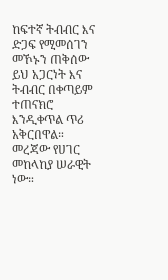ከፍተኛ ትብብር እና ድጋፍ የሚመሰገን መኾኑን ጠቅሰው ይህ አጋርነት እና ትብብር በቀጣይም ተጠናክሮ እንዲቀጥል ጥሪ አቅርበዋል።
መረጃው የሀገር መከላከያ ሠራዊት ነው።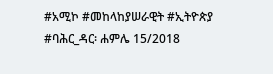#አሚኮ #መከላከያሠራዊት #ኢትዮጵያ
#ባሕር_ዳር፡ ሐምሌ 15/2018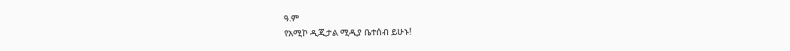ዓ.ም
የአሚኮ ዲጂታል ሚዲያ ቤተሰብ ይሁኑ!